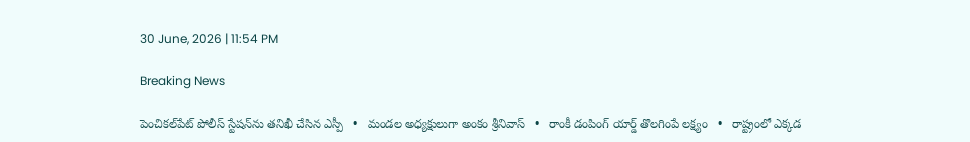30 June, 2026 | 11:54 PM

Breaking News

పెంచికల్‌పేట్ పోలీస్ స్టేషన్‌ను తనిఖీ చేసిన ఎస్పీ   •   మండల అధ్యక్షులుగా అంకం శ్రీనివాస్   •   రాంకీ డంపింగ్ యార్డ్ తొలగింపే లక్ష్యం   •   రాష్ట్రంలో ఎక్కడ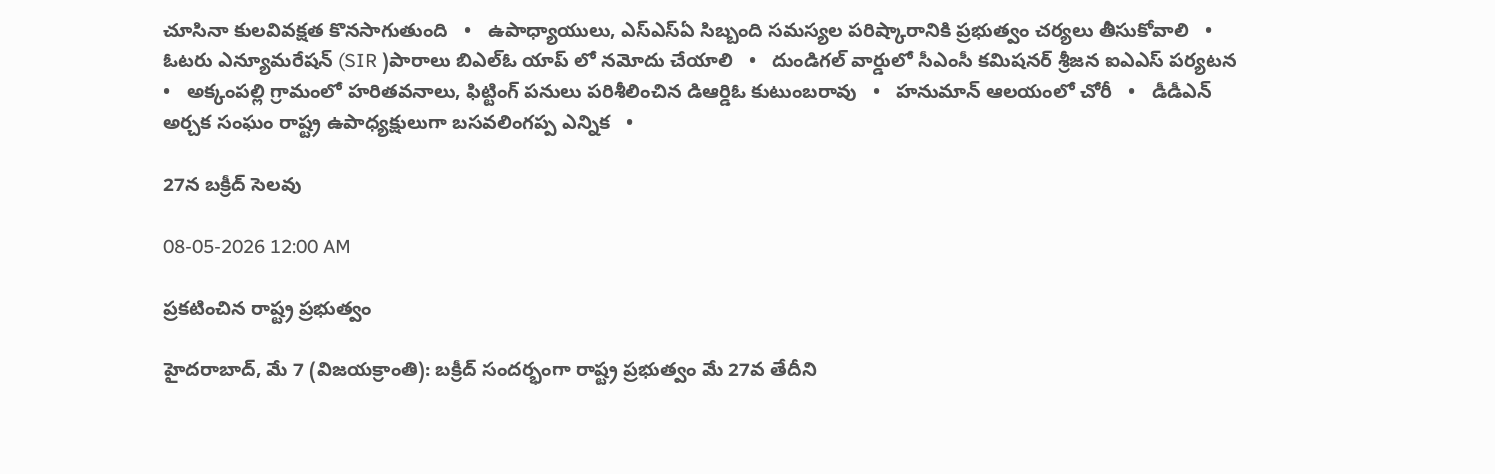చూసినా కులవివక్షత కొనసాగుతుంది   •   ఉపాధ్యాయులు, ఎస్‌ఎస్‌ఏ సిబ్బంది సమస్యల పరిష్కారానికి ప్రభుత్వం చర్యలు తీసుకోవాలి   •   ఓటరు ఎన్యూమరేషన్ (SIR )పారాలు బిఎల్ఓ యాప్ లో నమోదు చేయాలి   •   దుండిగల్ వార్డులో సీఎంసీ కమిషనర్ శ్రీజన ఐఎఎస్ పర్యటన   •   అక్కంపల్లి గ్రామంలో హరితవనాలు, ఫిట్టింగ్ పనులు పరిశీలించిన డిఆర్డిఓ కుటుంబరావు   •   హనుమాన్ ఆలయంలో చోరీ   •   డీడీఎన్ అర్చక సంఘం రాష్ట్ర ఉపాధ్యక్షులుగా బసవలింగప్ప ఎన్నిక   •

27న బక్రీద్ సెలవు

08-05-2026 12:00 AM

ప్రకటించిన రాష్ట్ర ప్రభుత్వం

హైదరాబాద్, మే 7 (విజయక్రాంతి): బక్రీద్ సందర్భంగా రాష్ట్ర ప్రభుత్వం మే 27వ తేదీని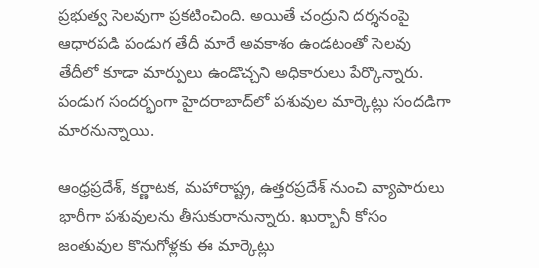ప్రభుత్వ సెలవుగా ప్రకటించింది. అయితే చంద్రుని దర్శనంపై ఆధారపడి పండుగ తేదీ మారే అవకాశం ఉండటంతో సెలవు తేదీలో కూడా మార్పులు ఉండొచ్చని అధికారులు పేర్కొన్నారు. పండుగ సందర్భంగా హైదరాబాద్‌లో పశువుల మార్కెట్లు సందడిగా మారనున్నాయి.

ఆంధ్రప్రదేశ్, కర్ణాటక, మహారాష్ట్ర, ఉత్తరప్రదేశ్ నుంచి వ్యాపారులు భారీగా పశువులను తీసుకురానున్నారు. ఖుర్బానీ కోసం జంతువుల కొనుగోళ్లకు ఈ మార్కెట్లు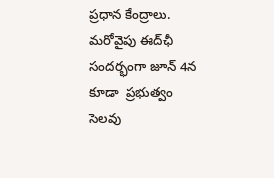ప్రధాన కేంద్రాలు. మరోవైపు ఈద్‌ఛీ సందర్భంగా జూన్ 4న కూడా  ప్రభుత్వం సెలవు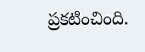ప్రకటించింది.